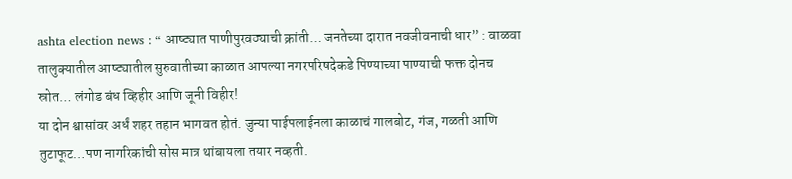ashta election news : “ आष्ट्यात पाणीपुरवठ्याची क्रांती… जनतेच्या दारात नवजीवनाची धार” : वाळवा तालुक्यातील आष्ट्यातील सुरुवातीच्या काळात आपल्या नगरपरिषदेकडे पिण्याच्या पाण्याची फक्त दोनच स्रोत… लंगोड बंध व्हिहीर आणि जूनी विहीर!
या दोन श्वासांवर अर्धं शहर तहान भागवत होतं. जुन्या पाईपलाईनला काळाचं गालबोट, गंज, गळती आणि तुटाफूट…पण नागरिकांची सोस मात्र थांबायला तयार नव्हती.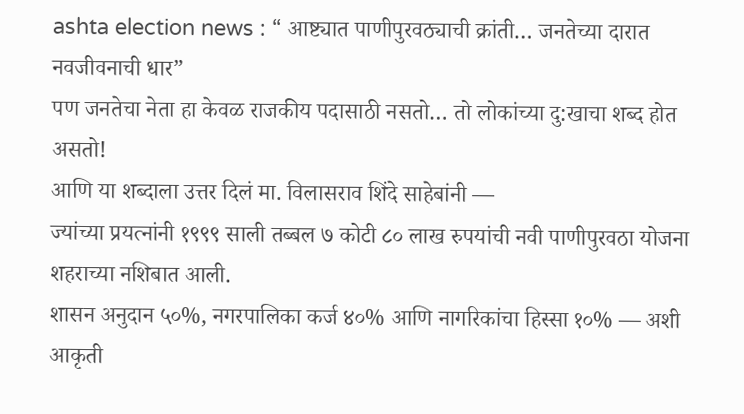ashta election news : “ आष्ट्यात पाणीपुरवठ्याची क्रांती… जनतेच्या दारात नवजीवनाची धार”
पण जनतेचा नेता हा केवळ राजकीय पदासाठी नसतो… तो लोकांच्या दु:खाचा शब्द होत असतो!
आणि या शब्दाला उत्तर दिलं मा. विलासराव शिंदे साहेबांनी —
ज्यांच्या प्रयत्नांनी १९९९ साली तब्बल ७ कोटी ८० लाख रुपयांची नवी पाणीपुरवठा योजना शहराच्या नशिबात आली.
शासन अनुदान ५०%, नगरपालिका कर्ज ४०% आणि नागरिकांचा हिस्सा १०% — अशी आकृती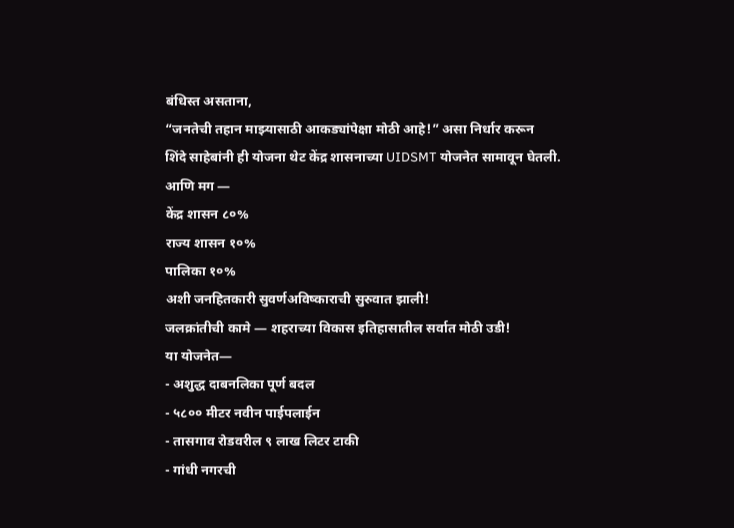बंधिस्त असताना,
“जनतेची तहान माझ्यासाठी आकड्यांपेक्षा मोठी आहे!” असा निर्धार करून
शिंदे साहेबांनी ही योजना थेट केंद्र शासनाच्या UIDSMT योजनेत सामावून घेतली.
आणि मग —
केंद्र शासन ८०%
राज्य शासन १०%
पालिका १०%
अशी जनहितकारी सुवर्णअविष्काराची सुरुवात झाली!
जलक्रांतीची कामे — शहराच्या विकास इतिहासातील सर्वात मोठी उडी!
या योजनेत—
- अशुद्ध दाबनलिका पूर्ण बदल
- ५८०० मीटर नवीन पाईपलाईन
- तासगाव रोडवरील ९ लाख लिटर टाकी
- गांधी नगरची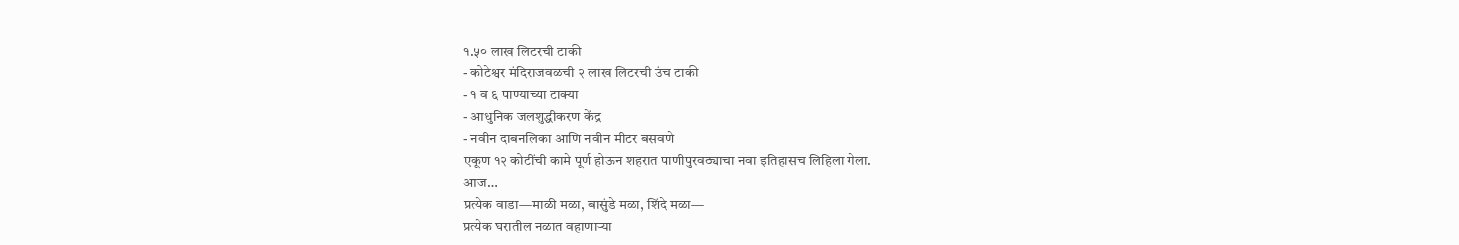१.५० लाख लिटरची टाकी
- कोटेश्वर मंदिराजवळची २ लाख लिटरची उंच टाकी
- १ व ६ पाण्याच्या टाक्या
- आधुनिक जलशुद्धीकरण केंद्र
- नवीन दाबनलिका आणि नवीन मीटर बसवणे
एकूण १२ कोटींची कामे पूर्ण होऊन शहरात पाणीपुरवठ्याचा नवा इतिहासच लिहिला गेला.
आज…
प्रत्येक वाडा—माळी मळा, बासुंडे मळा, शिंदे मळा—
प्रत्येक घरातील नळात वहाणाऱ्या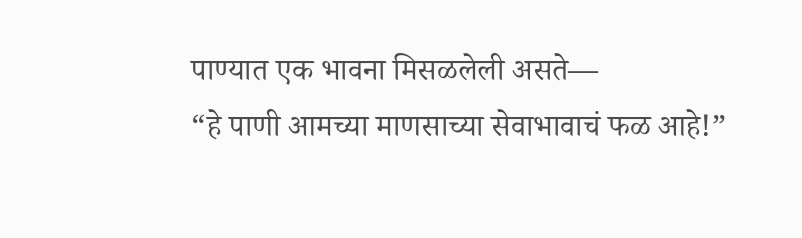पाण्यात एक भावना मिसळलेली असते—
“हे पाणी आमच्या माणसाच्या सेवाभावाचं फळ आहे!”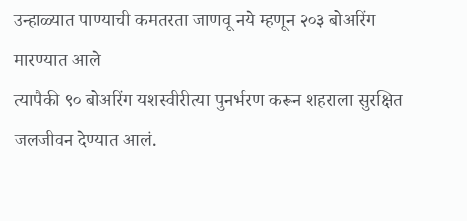उन्हाळ्यात पाण्याची कमतरता जाणवू नये म्हणून २०३ बोअरिंग मारण्यात आले
त्यापैकी ९० बोअरिंग यशस्वीरीत्या पुनर्भरण करून शहराला सुरक्षित जलजीवन देण्यात आलं.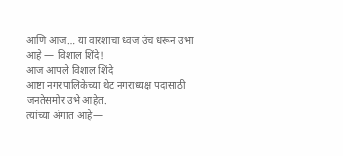आणि आज… या वारशाचा ध्वज उंच धरून उभा आहे — विशाल शिंदे!
आज आपले विशाल शिंदे
आष्टा नगरपालिकेच्या थेट नगराध्यक्ष पदासाठी जनतेसमोर उभे आहेत.
त्यांच्या अंगात आहे—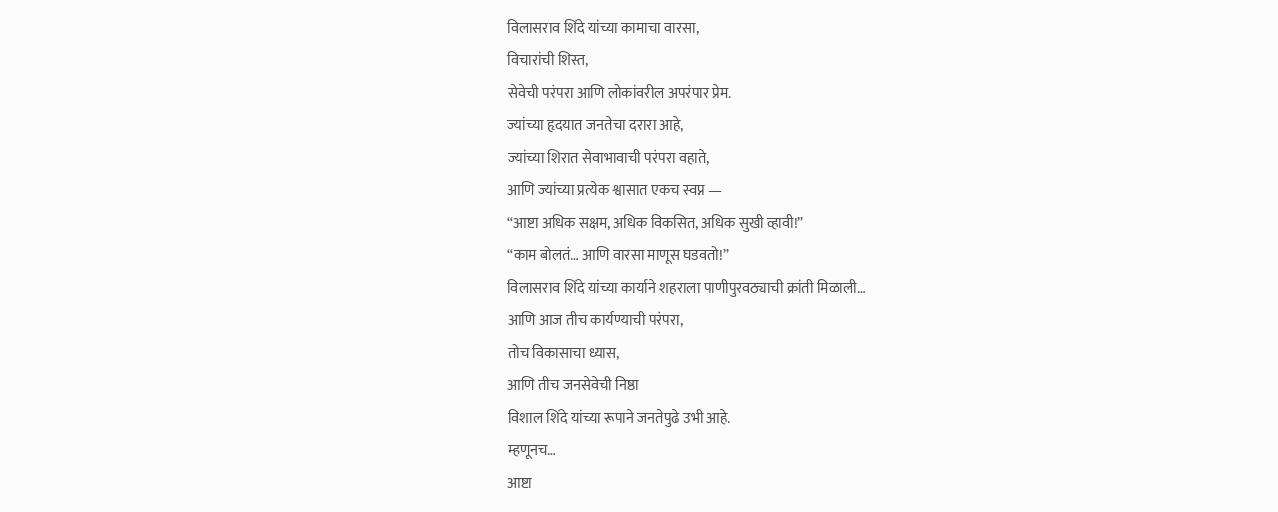विलासराव शिंदे यांच्या कामाचा वारसा,
विचारांची शिस्त,
सेवेची परंपरा आणि लोकांवरील अपरंपार प्रेम.
ज्यांच्या हृदयात जनतेचा दरारा आहे,
ज्यांच्या शिरात सेवाभावाची परंपरा वहाते,
आणि ज्यांच्या प्रत्येक श्वासात एकच स्वप्न —
“आष्टा अधिक सक्षम, अधिक विकसित, अधिक सुखी व्हावी!”
“काम बोलतं… आणि वारसा माणूस घडवतो!”
विलासराव शिंदे यांच्या कार्याने शहराला पाणीपुरवठ्याची क्रांती मिळाली…
आणि आज तीच कार्यण्याची परंपरा,
तोच विकासाचा ध्यास,
आणि तीच जनसेवेची निष्ठा
विशाल शिंदे यांच्या रूपाने जनतेपुढे उभी आहे.
म्हणूनच…
आष्टा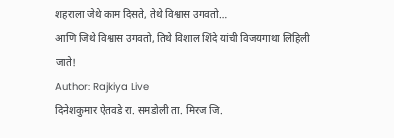शहराला जेथे काम दिसते, तेथे विश्वास उगवतो…
आणि जिथे विश्वास उगवतो, तिथे विशाल शिंदे यांची विजयगाथा लिहिली जाते!
Author: Rajkiya Live
दिनेशकुमार ऐतवडे रा. समडोली ता. मिरज जि.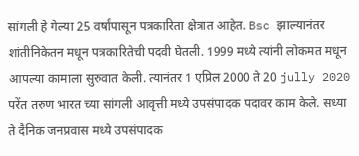सांगली हे गेल्या 25 वर्षांपासून पत्रकारिता क्षेत्रात आहेत. Bsc झाल्यानंतर शांतीनिकेतन मधून पत्रकारितेची पदवी घेतली. 1999 मध्ये त्यांनी लोकमत मधून आपल्या कामाला सुरुवात केली. त्यानंतर 1 एप्रिल 2000 ते 20 jully 2020 परेंत तरुण भारत च्या सांगली आवृत्ती मध्ये उपसंपादक पदावर काम केले. सध्या ते दैनिक जनप्रवास मध्ये उपसंपादक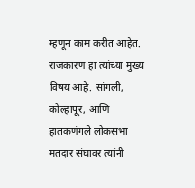म्हणून काम करीत आहेत. राजकारण हा त्यांच्या मुख्य विषय आहे. सांगली, कोल्हापूर, आणि हातकणंगले लोकसभा मतदार संघावर त्यांनी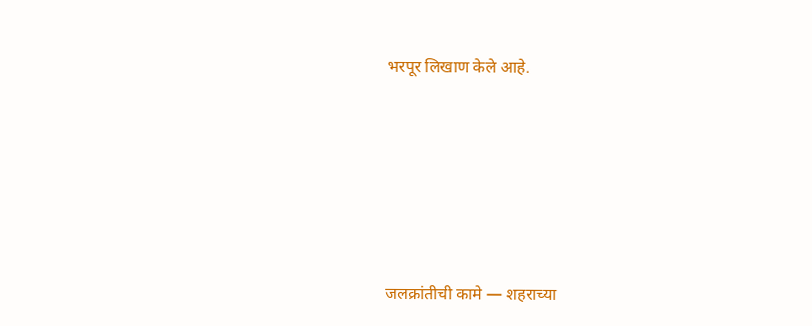भरपूर लिखाण केले आहे.







जलक्रांतीची कामे — शहराच्या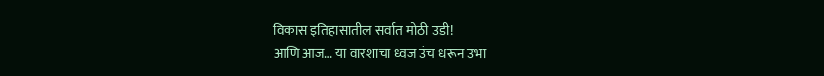विकास इतिहासातील सर्वात मोठी उडी!
आणि आज… या वारशाचा ध्वज उंच धरून उभा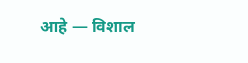आहे — विशाल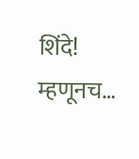शिंदे!
म्हणूनच…